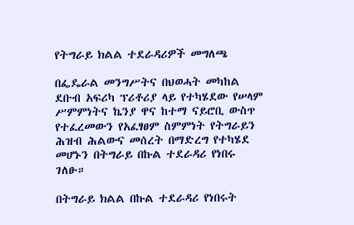የትግራይ ክልል ተደራዳሪዎች መግለጫ

በፌዴራል መንግሥትና በህወሓት መካከል ደቡብ አፍሪካ ፕሪቶሪያ ላይ የተካሄደው የሠላም ሥምምነትና ኬንያ ዋና ከተማ ናይሮቢ ውስጥ የተፈረመውን የአፈፃፀም ስምምነት የትግራይን ሕዝብ ሕልውና መሰረት በማድረግ የተካሄደ መሆኑን በትግራይ በኩል ተደራዳሪ የነበሩ ገለፁ።

በትግራይ ክልል በኩል ተደራዳሪ የነበሩት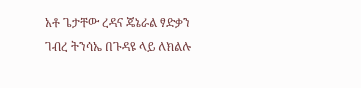አቶ ጌታቸው ረዳና ጄኔራል ፃድቃን ገብረ ትንሳኤ በጉዳዩ ላይ ለክልሉ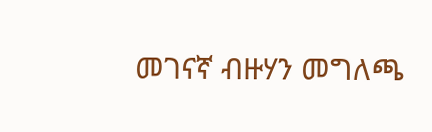መገናኛ ብዙሃን መግለጫ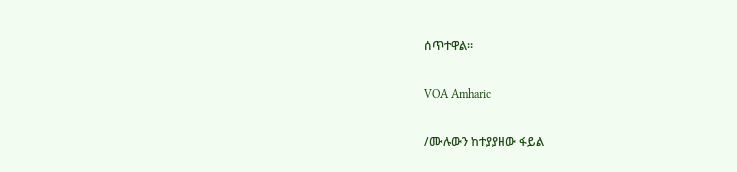ሰጥተዋል።

VOA Amharic

/ሙሉውን ከተያያዘው ፋይል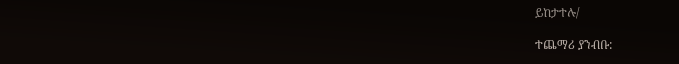ይከታተሉ/

ተጨማሪ ያንብቡ: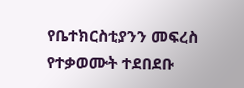የቤተክርስቲያንን መፍረስ የተቃወሙት ተደበደቡ